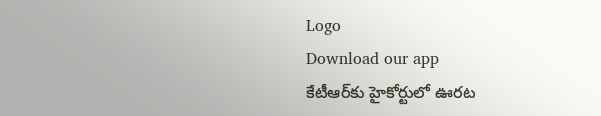Logo
Download our app
కేటీఆర్‌కు హైకోర్టులో ఊర‌ట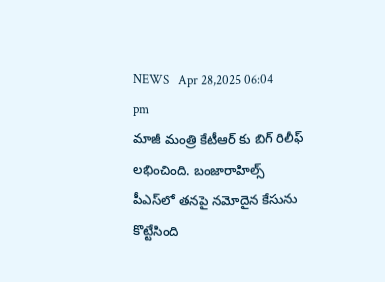NEWS   Apr 28,2025 06:04 pm
మాజీ మంత్రి కేటీఆర్ కు బిగ్ రిలీఫ్ ల‌భించింది. బంజారాహిల్స్‌ పీఎస్‌లో త‌న‌పై నమోదైన కేసును కొట్టేసింది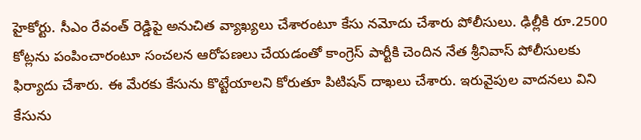హైకోర్టు. సీఎం రేవంత్ రెడ్డిపై అనుచిత వ్యాఖ్యలు చేశారంటూ కేసు న‌మోదు చేశారు పోలీసులు. ఢిల్లీకి రూ.2500 కోట్లను పంపించారంటూ సంచ‌ల‌న ఆరోప‌ణ‌లు చేయ‌డంతో కాంగ్రెస్ పార్టీకి చెందిన నేత శ్రీ‌నివాస్ పోలీసుల‌కు ఫిర్యాదు చేశారు. ఈ మేరకు కేసును కొట్టేయాలని కోరుతూ పిటిషన్ దాఖలు చేశారు. ఇరువైపుల వాదనలు విని కేసును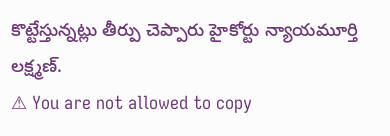కొట్టేస్తున్న‌ట్లు తీర్పు చెప్పారు హైకోర్టు న్యాయ‌మూర్తి ల‌క్ష్మ‌ణ్.
⚠ You are not allowed to copy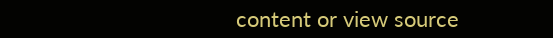content or view source